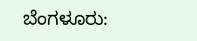ಬೆಂಗಳೂರು: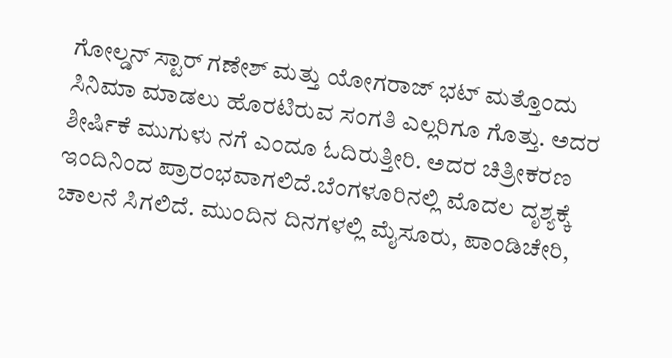ಗೋಲ್ಡನ್ ಸ್ಟಾರ್ ಗಣೇಶ್ ಮತ್ತು ಯೋಗರಾಜ್ ಭಟ್ ಮತ್ತೊಂದು ಸಿನಿಮಾ ಮಾಡಲು ಹೊರಟಿರುವ ಸಂಗತಿ ಎಲ್ಲರಿಗೂ ಗೊತ್ತು. ಅದರ ಶೀರ್ಷಿಕೆ ಮುಗುಳು ನಗೆ ಎಂದೂ ಓದಿರುತ್ತೀರಿ. ಅದರ ಚಿತ್ರೀಕರಣ ಇಂದಿನಿಂದ ಪ್ರಾರಂಭವಾಗಲಿದೆ.ಬೆಂಗಳೂರಿನಲ್ಲಿ ಮೊದಲ ದೃಶ್ಯಕ್ಕೆ ಚಾಲನೆ ಸಿಗಲಿದೆ. ಮುಂದಿನ ದಿನಗಳಲ್ಲಿ ಮೈಸೂರು, ಪಾಂಡಿಚೇರಿ,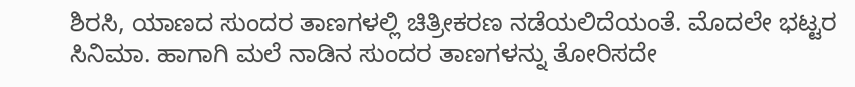ಶಿರಸಿ, ಯಾಣದ ಸುಂದರ ತಾಣಗಳಲ್ಲಿ ಚಿತ್ರೀಕರಣ ನಡೆಯಲಿದೆಯಂತೆ. ಮೊದಲೇ ಭಟ್ಟರ ಸಿನಿಮಾ. ಹಾಗಾಗಿ ಮಲೆ ನಾಡಿನ ಸುಂದರ ತಾಣಗಳನ್ನು ತೋರಿಸದೇ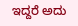ಇದ್ದರೆ ಅದು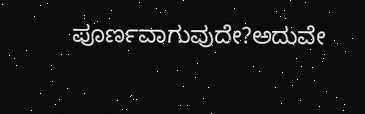ಪೂರ್ಣವಾಗುವುದೇ?ಅದುವೇ